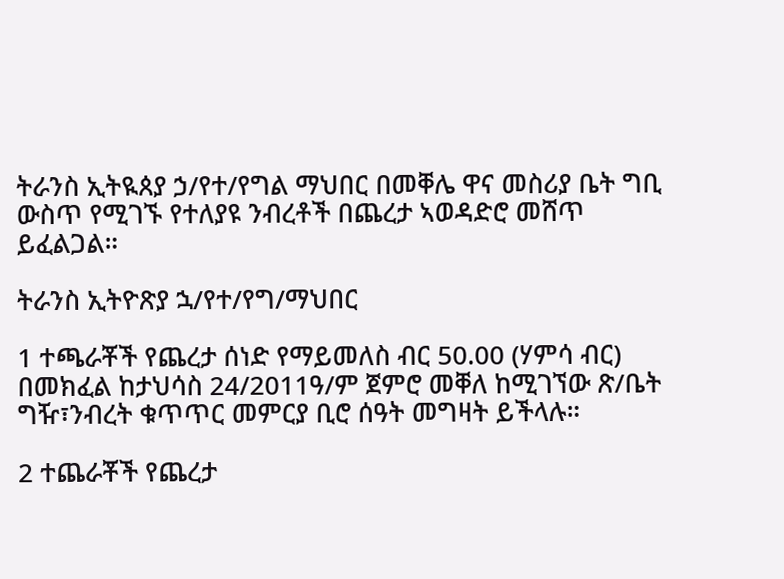ትራንስ ኢትዪጰያ ኃ/የተ/የግል ማህበር በመቐሌ ዋና መስሪያ ቤት ግቢ ውስጥ የሚገኙ የተለያዩ ንብረቶች በጨረታ ኣወዳድሮ መሸጥ ይፈልጋል።

ትራንስ ኢትዮጽያ ኋ/የተ/የግ/ማህበር

1 ተጫራቾች የጨረታ ሰነድ የማይመለስ ብር 50.00 (ሃምሳ ብር) በመክፈል ከታህሳስ 24/2011ዓ/ም ጀምሮ መቐለ ከሚገኘው ጽ/ቤት ግዥ፣ንብረት ቁጥጥር መምርያ ቢሮ ሰዓት መግዛት ይችላሉ።

2 ተጨራቾች የጨረታ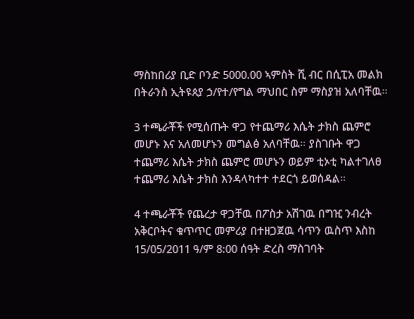ማስከበሪያ ቢድ ቦንድ 5000.00 ኣምስት ሺ ብር በሲፒአ መልክ በትራንስ ኢትዩጰያ ኃ/የተ/የግል ማህበር ስም ማስያዝ አለባቸዉ።

3 ተጫራቾች የሚሰጡት ዋጋ የተጨማሪ እሴት ታክስ ጨምሮ መሆኑ እና አለመሆኑን መግልፅ አለባቸዉ። ያስገቡት ዋጋ ተጨማሪ እሴት ታክስ ጨምሮ መሆኑን ወይም ቲኦቲ ካልተገለፀ ተጨማሪ እሴት ታክስ እንዳላካተተ ተደርጎ ይወሰዳል።

4 ተጫራቾች የጨረታ ዋጋቸዉ በፖስታ አሽገዉ በግዢ ንብረት አቅርቦትና ቁጥጥር መምሪያ በተዘጋጀዉ ሳጥን ዉስጥ እስከ 15/05/2011 ዓ/ም 8:00 ሰዓት ድረስ ማስገባት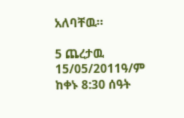አለባቸዉ።

5 ጨረታዉ 15/05/2011ዓ/ም ከቀኑ 8:30 ሰዓት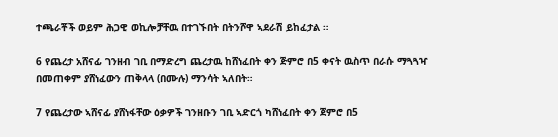ተጫራቾች ወይም ሕጋዊ ወኪሎቻቸዉ በተገኙበት በትንሾዋ ኣደራሽ ይከፈታል ።

6 የጨረታ አሸናፊ ገንዘብ ገቢ በማድረግ ጨረታዉ ከሸነፈበት ቀን ጅምሮ በ5 ቀናት ዉስጥ በራሱ ማጓጓዣ በመጠቀም ያሸነፈውን ጠቅላላ (በሙሉ) ማንሳት ኣለበት።

7 የጨረታው ኣሸናፊ ያሸነፋቸው ዕቃዎች ገንዘቡን ገቢ ኣድርጎ ካሸነፈበት ቀን ጀምሮ በ5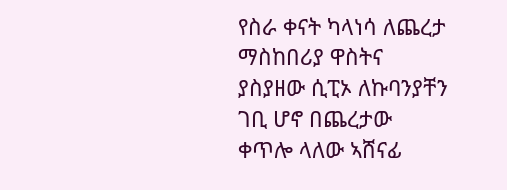የስራ ቀናት ካላነሳ ለጨረታ ማስከበሪያ ዋስትና ያስያዘው ሲፒኦ ለኩባንያቸን ገቢ ሆኖ በጨረታው ቀጥሎ ላለው ኣሸናፊ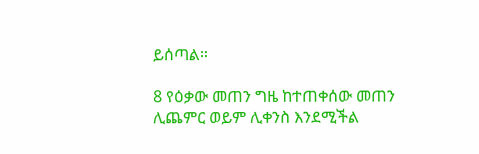ይሰጣል።

8 የዕቃው መጠን ግዜ ከተጠቀሰው መጠን ሊጨምር ወይም ሊቀንስ እንደሚችል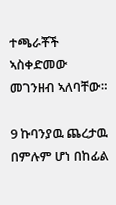ተጫራቾች ኣስቀድመው መገንዘብ ኣለባቸው።

9 ኩባንያዉ ጨረታዉ በምሉም ሆነ በከፊል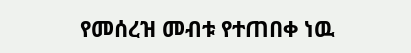የመሰረዝ መብቱ የተጠበቀ ነዉ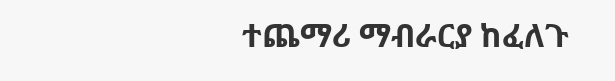ተጨማሪ ማብራርያ ከፈለጉ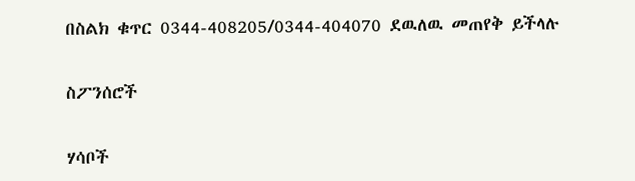በስልክ ቁጥር 0344-408205/0344-404070 ደዉለዉ መጠየቅ ይችላሉ

ስፖንሰሮች

ሃሳቦች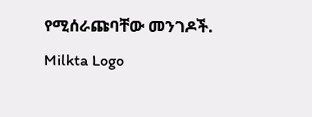የሚሰራጩባቸው መንገዶች.
Milkta Logo